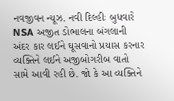નવજીવન ન્યૂઝ. નવી દિલ્હીઃ બુધવારે NSA અજીત ડોભાલના બંગલાની અંદર કાર લઈને ઘૂસવાનો પ્રયાસ કરનાર વ્યક્તિને લઈને અજીબોગરીબ વાતો સામે આવી રહી છે. જો કે આ વ્યક્તિને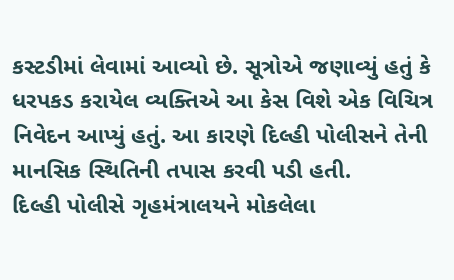કસ્ટડીમાં લેવામાં આવ્યો છે. સૂત્રોએ જણાવ્યું હતું કે ધરપકડ કરાયેલ વ્યક્તિએ આ કેસ વિશે એક વિચિત્ર નિવેદન આપ્યું હતું. આ કારણે દિલ્હી પોલીસને તેની માનસિક સ્થિતિની તપાસ કરવી પડી હતી.
દિલ્હી પોલીસે ગૃહમંત્રાલયને મોકલેલા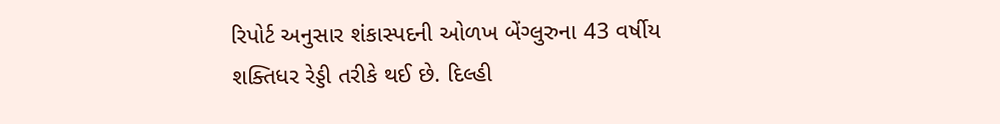રિપોર્ટ અનુસાર શંકાસ્પદની ઓળખ બેંગ્લુરુના 43 વર્ષીય શક્તિધર રેડ્ડી તરીકે થઈ છે. દિલ્હી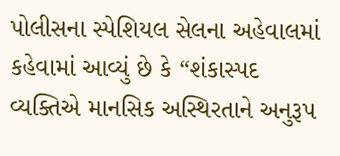પોલીસના સ્પેશિયલ સેલના અહેવાલમાં કહેવામાં આવ્યું છે કે “શંકાસ્પદ વ્યક્તિએ માનસિક અસ્થિરતાને અનુરૂપ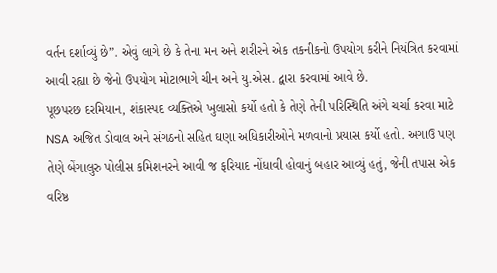વર્તન દર્શાવ્યું છે”. એવું લાગે છે કે તેના મન અને શરીરને એક તકનીકનો ઉપયોગ કરીને નિયંત્રિત કરવામાં આવી રહ્યા છે જેનો ઉપયોગ મોટાભાગે ચીન અને યુ.એસ. દ્વારા કરવામાં આવે છે.
પૂછપરછ દરમિયાન, શંકાસ્પદ વ્યક્તિએ ખુલાસો કર્યો હતો કે તેણે તેની પરિસ્થિતિ અંગે ચર્ચા કરવા માટે NSA અજિત ડોવાલ અને સંગઠનો સહિત ઘણા અધિકારીઓને મળવાનો પ્રયાસ કર્યો હતો. અગાઉ પણ તેણે બેંગાલુરુ પોલીસ કમિશનરને આવી જ ફરિયાદ નોંધાવી હોવાનું બહાર આવ્યું હતું, જેની તપાસ એક વરિષ્ઠ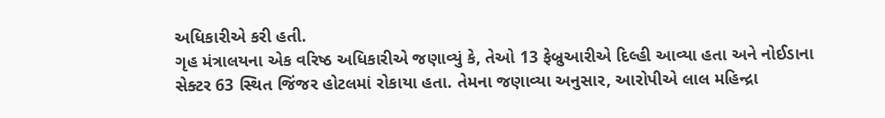અધિકારીએ કરી હતી.
ગૃહ મંત્રાલયના એક વરિષ્ઠ અધિકારીએ જણાવ્યું કે, તેઓ 13 ફેબ્રુઆરીએ દિલ્હી આવ્યા હતા અને નોઈડાના સેક્ટર 63 સ્થિત જિંજર હોટલમાં રોકાયા હતા. તેમના જણાવ્યા અનુસાર, આરોપીએ લાલ મહિન્દ્રા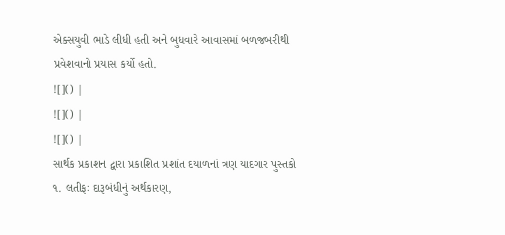એક્સયુવી ભાડે લીધી હતી અને બુધવારે આવાસમાં બળજબરીથી પ્રવેશવાનો પ્રયાસ કર્યો હતો.
![]() |
![]() |
![]() |
સાર્થક પ્રકાશન દ્વારા પ્રકાશિત પ્રશાંત દયાળનાં ત્રણ યાદગાર પુસ્તકો
૧. લતીફઃ દારૂબંધીનું અર્થકારણ,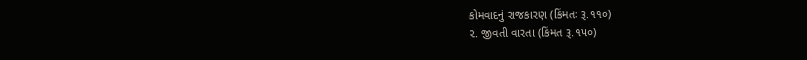કોમવાદનું રાજકારણ (કિંમતઃ રૂ.૧૧૦)
૨. જીવતી વારતા (કિંમત રૂ.૧૫૦)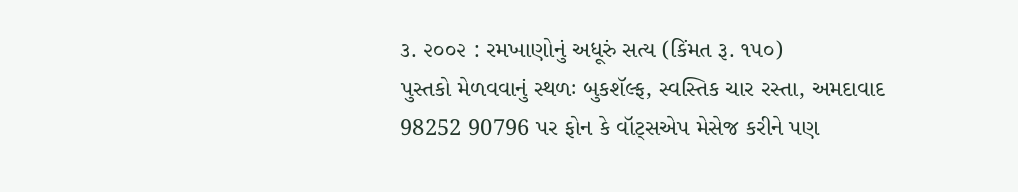૩. ૨૦૦૨ : રમખાણોનું અધૂરું સત્ય (કિંમત રૂ. ૧૫૦)
પુસ્તકો મેળવવાનું સ્થળઃ બુકશૅલ્ફ, સ્વસ્તિક ચાર રસ્તા, અમદાવાદ
98252 90796 પર ફોન કે વૉટ્સએપ મેસેજ કરીને પણ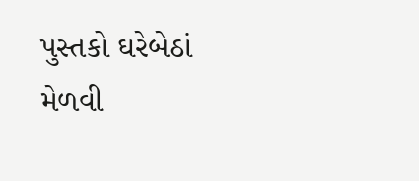પુસ્તકો ઘરેબેઠાં મેળવી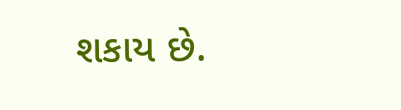શકાય છે.